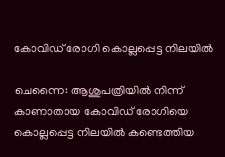കോവിഡ്‌ രോഗി കൊല്ലപ്പെട്ട നിലയില്‍

ചെന്നൈ: ആശുപത്രിയില്‍ നിന്ന്‌ കാണാതായ കോവിഡ്‌ രോഗിയെ കൊല്ലപ്പെട്ട നിലയില്‍ കണ്ടെത്തിയ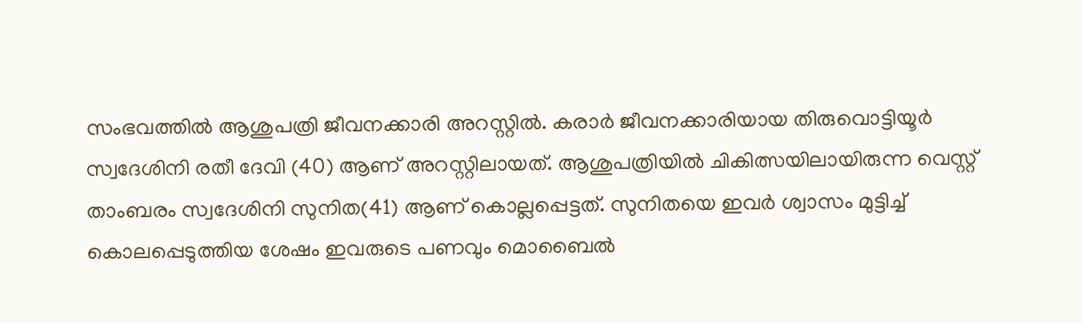സംഭവത്തില്‍ ആശുപത്രി ജീവനക്കാരി അറസ്റ്റിൽ. കരാര്‍ ജീവനക്കാരിയായ തിരുവൊട്ടിയൂര്‍ സ്വദേശിനി രതീ ദേവി (40) ആണ്‌ അറസ്റ്റിലായത്. ആശുപത്രിയില്‍ ചികിത്സയിലായിരുന്ന വെസ്റ്റ്‌ താംബരം സ്വദേശിനി സുനിത(41) ആണ്‌ കൊല്ലപ്പെട്ടത്‌. സുനിതയെ ഇവര്‍ ശ്വാസം മുട്ടിച്ച്‌ കൊലപ്പെടുത്തിയ ശേഷം ഇവരുടെ പണവും മൊബൈല്‍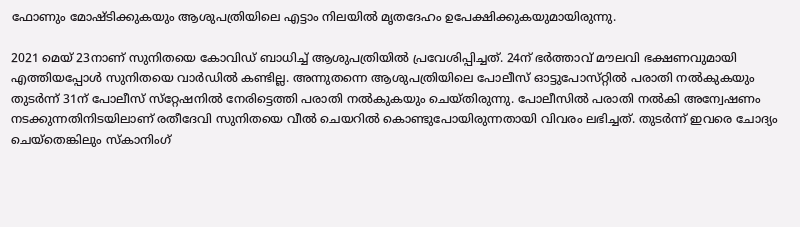ഫോണും മോഷ്ടിക്കുകയും ആശുപത്രിയിലെ എട്ടാം നിലയില്‍ മൃതദേഹം ഉപേക്ഷിക്കുകയുമായിരുന്നു.

2021 മെയ്‌ 23നാണ്‌ സുനിതയെ കോവിഡ്‌ ബാധിച്ച്‌ ആശുപത്രിയില്‍ പ്രവേശിപ്പിച്ചത്‌. 24ന്‌ ഭര്‍ത്താവ്‌ മൗലവി ഭക്ഷണവുമായി എത്തിയപ്പോള്‍ സുനിതയെ വാര്‍ഡില്‍ കണ്ടില്ല. അന്നുതന്നെ ആശുപത്രിയിലെ പോലീസ്‌ ഓട്ടുപോസ്‌റ്റില്‍ പരാതി നല്‍കുകയും തുടര്‍ന്ന്‌ 31ന്‌ പോലീസ്‌ സ്‌റ്റേഷനില്‍ നേരിട്ടെത്തി പരാതി നല്‍കുകയും ചെയ്‌തിരുന്നു. പോലീസില്‍ പരാതി നല്‍കി അന്വേഷണം നടക്കുന്നതിനിടയിലാണ്‌ രതീദേവി സുനിതയെ വീല്‍ ചെയറില്‍ കൊണ്ടുപോയിരുന്നതായി വിവരം ലഭിച്ചത്‌. തുടര്‍ന്ന്‌ ഇവരെ ചോദ്യം ചെയ്‌തെങ്കിലും സ്‌കാനിംഗ്‌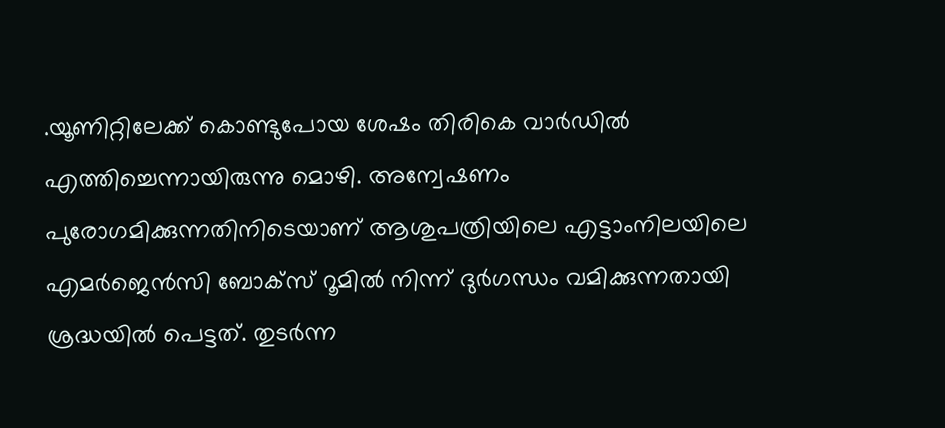.യൂണിറ്റിലേക്ക്‌ കൊണ്ടുപോയ ശേഷം തിരികെ വാര്‍ഡില്‍ എത്തിച്ചെന്നായിരുന്നു മൊഴി. അന്വേഷണം പുരോഗമിക്കുന്നതിനിടെയാണ്‌ ആശുപത്രിയിലെ എട്ടാംനിലയിലെ എമര്‍ജെന്‍സി ബോക്‌സ്‌ റൂമില്‍ നിന്ന്‌ ദുര്‍ഗന്ധം വമിക്കുന്നതായി ശ്രദ്ധയില്‍ പെട്ടത്‌. തുടര്‍ന്ന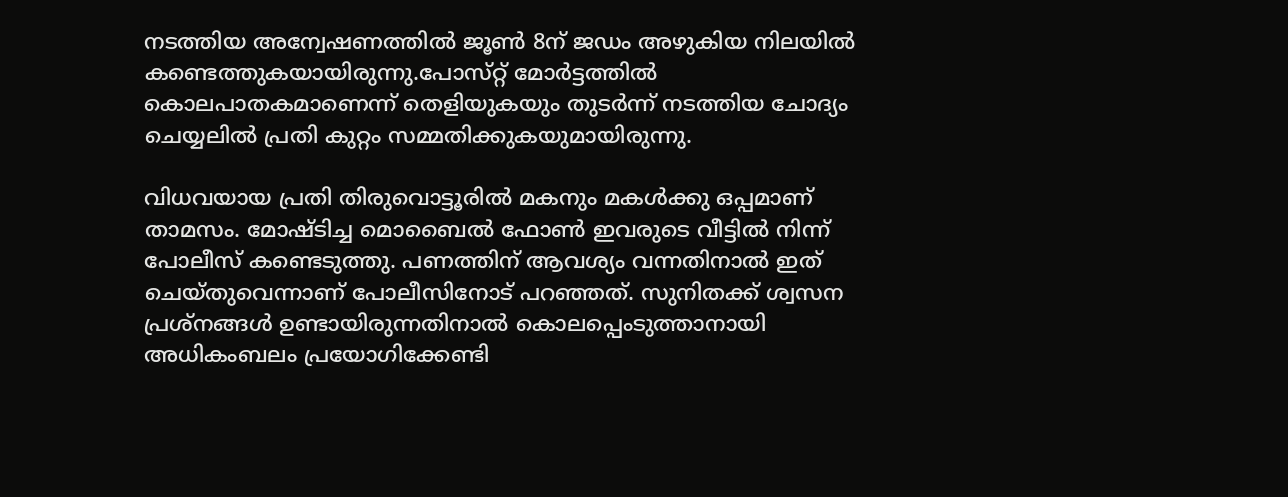നടത്തിയ അന്വേഷണത്തില്‍ ജൂണ്‍ 8ന്‌ ജഡം അഴുകിയ നിലയില്‍ കണ്ടെത്തുകയായിരുന്നു.പോസ്‌റ്റ് മോര്‍ട്ടത്തില്‍ കൊലപാതകമാണെന്ന്‌ തെളിയുകയും തുടര്‍ന്ന്‌ നടത്തിയ ചോദ്യം ചെയ്യലില്‍ പ്രതി കുറ്റം സമ്മതിക്കുകയുമായിരുന്നു.

വിധവയായ പ്രതി തിരുവൊട്ടൂരില്‍ മകനും മകള്‍ക്കു ഒപ്പമാണ്‌ താമസം. മോഷ്ടിച്ച മൊബൈല്‍ ഫോണ്‍ ഇവരുടെ വീട്ടില്‍ നിന്ന്‌ പോലീസ്‌ കണ്ടെടുത്തു. പണത്തിന്‌ ആവശ്യം വന്നതിനാല്‍ ഇത്‌ ചെയ്‌തുവെന്നാണ്‌ പോലീസിനോട്‌ പറഞ്ഞത്‌. സുനിതക്ക്‌ ശ്വസന പ്രശ്‌നങ്ങള്‍ ഉണ്ടായിരുന്നതിനാല്‍ കൊലപ്പെംടുത്താനായി അധികംബലം പ്രയോഗിക്കേണ്ടി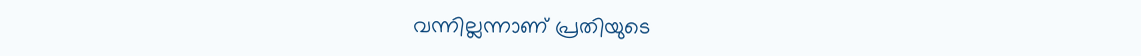വന്നില്ലന്നാണ്‌ പ്രതിയുടെ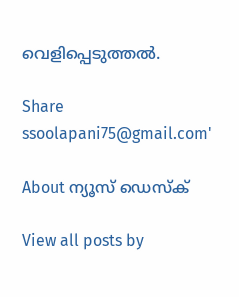വെളിപ്പെടുത്തല്‍.

Share
ssoolapani75@gmail.com'

About ന്യൂസ് ഡെസ്ക്

View all posts by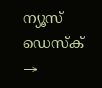ന്യൂസ് ഡെസ്ക് →